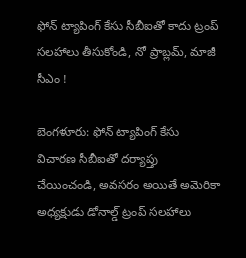ఫోన్ ట్యాపింగ్ కేసు సీబీఐతో కాదు ట్రంప్ సలహాలు తీసుకోండి, నో ప్రాబ్లమ్, మాజీ సీఎం !

బెంగళూరు: ఫోన్ ట్యాపింగ్ కేసు విచారణ సీబీఐతో దర్యాప్తు చేయించండి, అవసరం అయితే అమెరికా అధ్యక్షుడు డోనాల్డ్ ట్రంప్ సలహాలు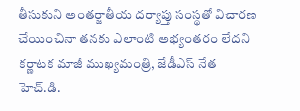తీసుకుని అంతర్జాతీయ దర్యాప్తు సంస్థతో విచారణ చేయించినా తనకు ఎలాంటి అభ్యంతరం లేదని కర్ణాటక మాజీ ముఖ్యమంత్రి, జేడీఎస్ నేత హెచ్.డి.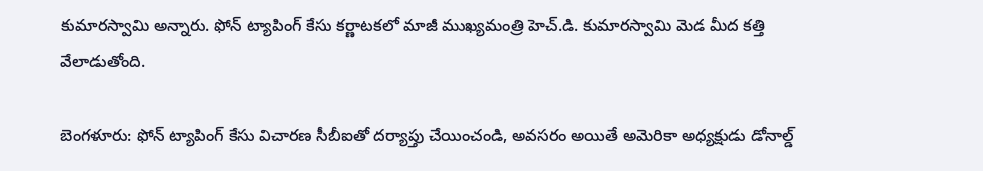కుమారస్వామి అన్నారు. ఫోన్ ట్యాపింగ్ కేసు కర్ణాటకలో మాజీ ముఖ్యమంత్రి హెచ్.డి. కుమారస్వామి మెడ మీద కత్తి వేలాడుతోంది.

బెంగళూరు: ఫోన్ ట్యాపింగ్ కేసు విచారణ సీబీఐతో దర్యాప్తు చేయించండి, అవసరం అయితే అమెరికా అధ్యక్షుడు డోనాల్డ్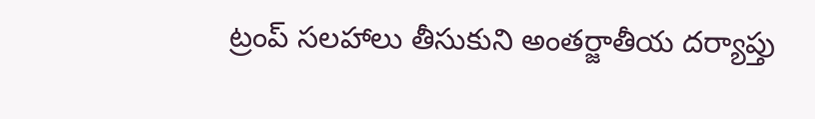ట్రంప్ సలహాలు తీసుకుని అంతర్జాతీయ దర్యాప్తు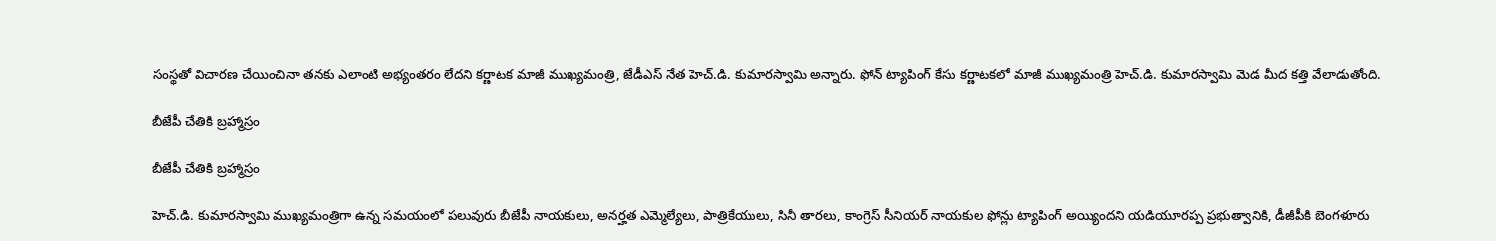సంస్థతో విచారణ చేయించినా తనకు ఎలాంటి అభ్యంతరం లేదని కర్ణాటక మాజీ ముఖ్యమంత్రి, జేడీఎస్ నేత హెచ్.డి. కుమారస్వామి అన్నారు. ఫోన్ ట్యాపింగ్ కేసు కర్ణాటకలో మాజీ ముఖ్యమంత్రి హెచ్.డి. కుమారస్వామి మెడ మీద కత్తి వేలాడుతోంది.

బీజేపీ చేతికి బ్రహ్మాస్రం

బీజేపీ చేతికి బ్రహ్మాస్రం

హెచ్.డి. కుమారస్వామి ముఖ్యమంత్రిగా ఉన్న సమయంలో పలువురు బీజేపీ నాయకులు, అనర్హత ఎమ్మెల్యేలు, పాత్రికేయులు, సినీ తారలు, కాంగ్రెస్ సీనియర్ నాయకుల ఫోన్లు ట్యాపింగ్ అయ్యిందని యడియూరప్ప ప్రభుత్వానికి, డీజీపీకి బెంగళూరు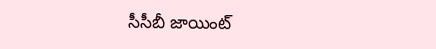సీసీబీ జాయింట్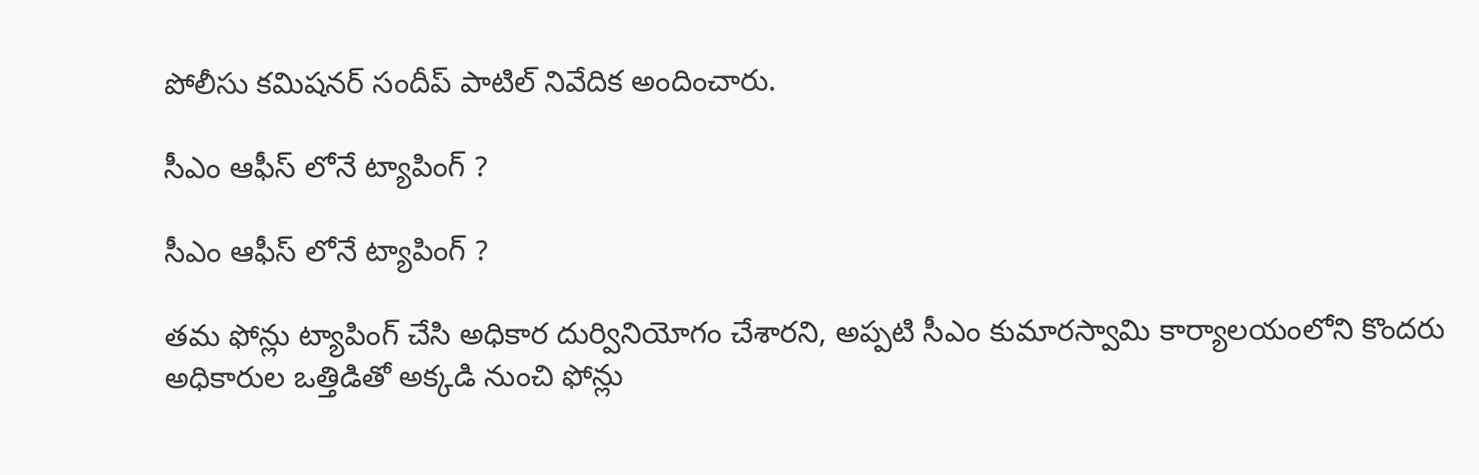పోలీసు కమిషనర్ సందీప్ పాటిల్ నివేదిక అందించారు.

సీఎం ఆఫీస్ లోనే ట్యాపింగ్ ?

సీఎం ఆఫీస్ లోనే ట్యాపింగ్ ?

తమ ఫోన్లు ట్యాపింగ్ చేసి అధికార దుర్వినియోగం చేశారని, అప్పటి సీఎం కుమారస్వామి కార్యాలయంలోని కొందరు అధికారుల ఒత్తిడితో అక్కడి నుంచి ఫోన్లు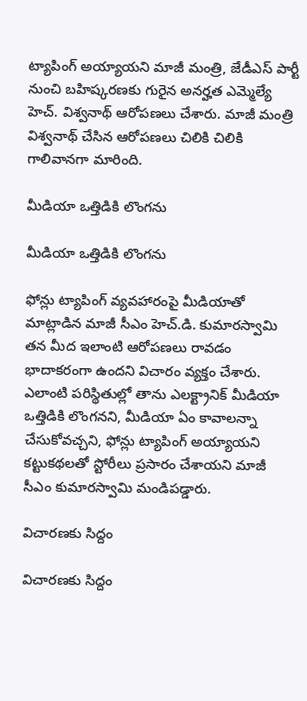ట్యాపింగ్ అయ్యాయని మాజీ మంత్రి, జేడీఎస్ పార్టీ నుంచి బహిష్కరణకు గురైన అనర్హత ఎమ్మెల్యే హెచ్. విశ్వనాథ్ ఆరోపణలు చేశారు. మాజీ మంత్రి విశ్వనాథ్ చేసిన ఆరోపణలు చిలికి చిలికి గాలివానగా మారింది.

మీడియా ఒత్తిడికి లొంగను

మీడియా ఒత్తిడికి లొంగను

ఫోన్లు ట్యాపింగ్ వ్యవహారంపై మీడియాతో మాట్లాడిన మాజీ సీఎం హెచ్.డి. కుమారస్వామి తన మీద ఇలాంటి ఆరోపణలు రావడం భాదాకరంగా ఉందని విచారం వ్యక్తం చేశారు. ఎలాంటి పరిస్థితుల్లో తాను ఎలక్ట్రానిక్ మీడియా ఒత్తిడికి లొంగనని, మీడియా ఏం కావాలన్నా చేసుకోవచ్చని, ఫోన్లు ట్యాపింగ్ అయ్యాయని కట్టుకథలతో స్టోరీలు ప్రసారం చేశాయని మాజీ సీఎం కుమారస్వామి మండిపడ్డారు.

విచారణకు సిద్దం

విచారణకు సిద్దం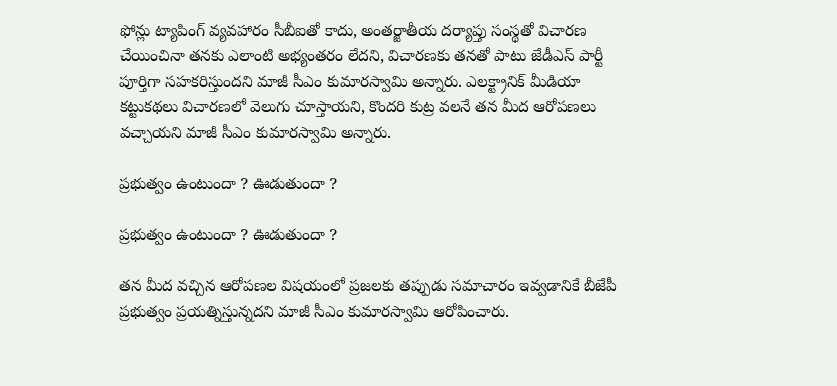ఫోన్లు ట్యాపింగ్ వ్యవహారం సీబీఐతో కాదు, అంతర్జాతీయ దర్యాప్తు సంస్థతో విచారణ చేయించినా తనకు ఎలాంటి అభ్యంతరం లేదని, విచారణకు తనతో పాటు జేడీఎస్ పార్టీ పూర్తిగా సహకరిస్తుందని మాజీ సీఎం కుమారస్వామి అన్నారు. ఎలక్ట్రానిక్ మీడియా కట్టుకథలు విచారణలో వెలుగు చూస్తాయని, కొందరి కుట్ర వలనే తన మీద ఆరోపణలు వచ్చాయని మాజీ సీఎం కుమారస్వామి అన్నారు.

ప్రభుత్వం ఉంటుందా ? ఊడుతుందా ?

ప్రభుత్వం ఉంటుందా ? ఊడుతుందా ?

తన మీద వచ్చిన ఆరోపణల విషయంలో ప్రజలకు తప్పుడు సమాచారం ఇవ్వడానికే బీజేపీ ప్రభుత్వం ప్రయత్నిస్తున్నదని మాజీ సీఎం కుమారస్వామి ఆరోపించారు.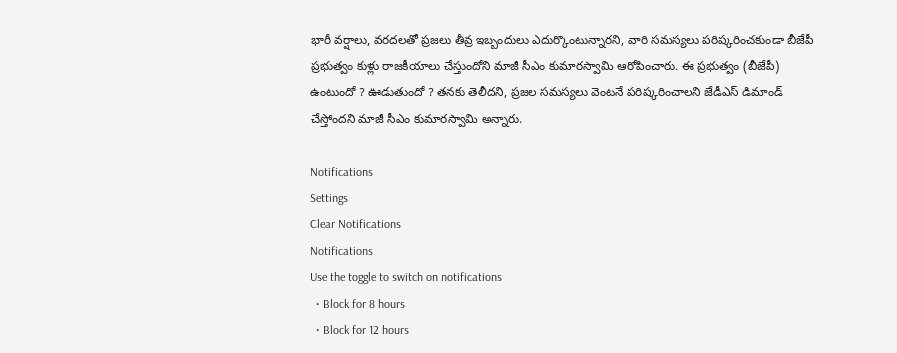భారీ వర్షాలు, వరదలతో ప్రజలు తీవ్ర ఇబ్బందులు ఎదుర్కొంటున్నారని, వారి సమస్యలు పరిష్కరించకుండా బీజేపీ ప్రభుత్వం కుళ్లు రాజకీయాలు చేస్తుందోని మాజీ సీఎం కుమారస్వామి ఆరోపించారు. ఈ ప్రభుత్వం (బీజేపీ) ఉంటుందో ? ఊడుతుందో ? తనకు తెలీదని, ప్రజల సమస్యలు వెంటనే పరిష్కరించాలని జేడీఎస్ డిమాండ్ చేస్తోందని మాజీ సీఎం కుమారస్వామి అన్నారు.

Notifications
Settings
Clear Notifications
Notifications
Use the toggle to switch on notifications
  • Block for 8 hours
  • Block for 12 hours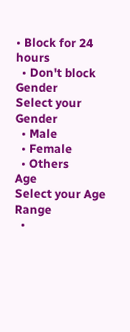• Block for 24 hours
  • Don't block
Gender
Select your Gender
  • Male
  • Female
  • Others
Age
Select your Age Range
  •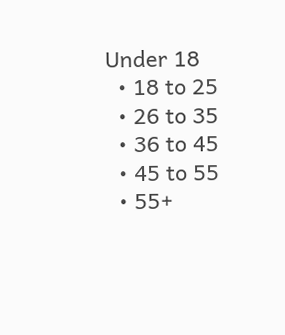Under 18
  • 18 to 25
  • 26 to 35
  • 36 to 45
  • 45 to 55
  • 55+